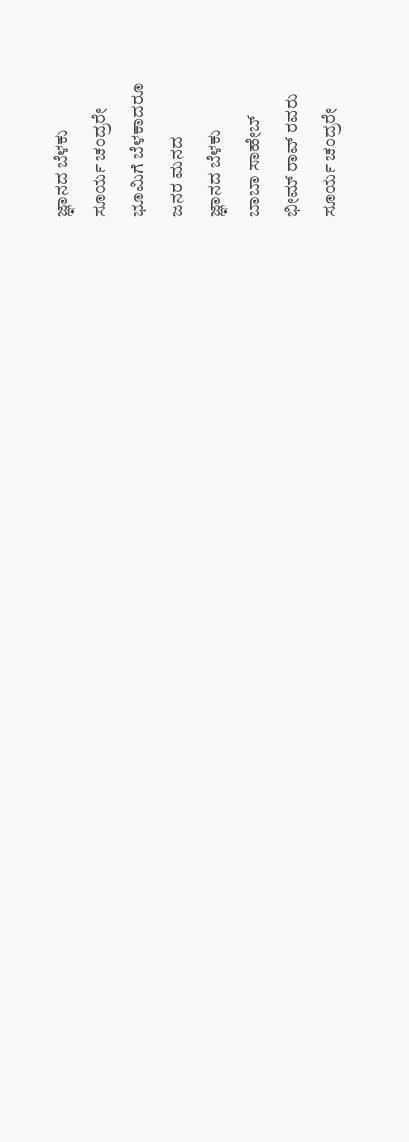ಜ್ಞಾನದ ಬೆಳಕು
ಸೂರ್ಯ ಚಂದ್ರರೇ
ಭೂಮಿಗೆ ಬೆಳಕಾದರೂ
ಜನರ ಮನದ
ಜ್ಞಾನದ ಬೆಳಕು
ಬಾಬಾ ಸಾಹೇಬ್
ಭೀಮ್ ರಾವ್ ರವರು
ಸೂರ್ಯ ಚಂದ್ರರೇ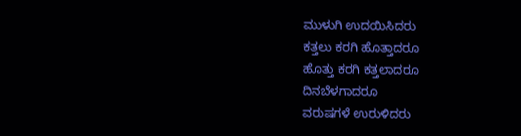ಮುಳುಗಿ ಉದಯಿಸಿದರು
ಕತ್ತಲು ಕರಗಿ ಹೊತ್ತಾದರೂ
ಹೊತ್ತು ಕರಗಿ ಕತ್ತಲಾದರೂ
ದಿನಬೆಳಗಾದರೂ
ವರುಷಗಳೆ ಉರುಳಿದರು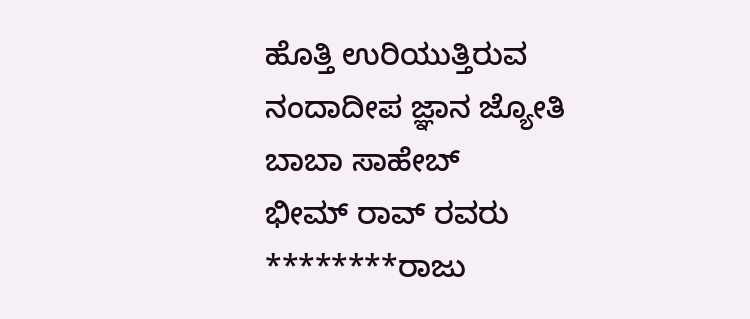ಹೊತ್ತಿ ಉರಿಯುತ್ತಿರುವ
ನಂದಾದೀಪ ಜ್ಞಾನ ಜ್ಯೋತಿ
ಬಾಬಾ ಸಾಹೇಬ್
ಭೀಮ್ ರಾವ್ ರವರು
********ರಾಜು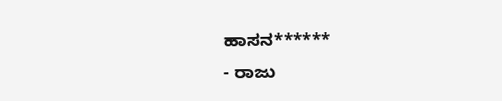ಹಾಸನ******
- ರಾಜು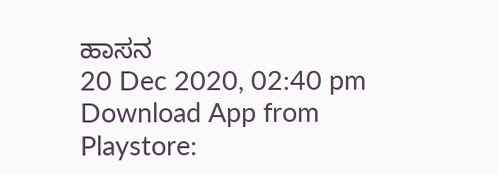ಹಾಸನ
20 Dec 2020, 02:40 pm
Download App from Playstore: